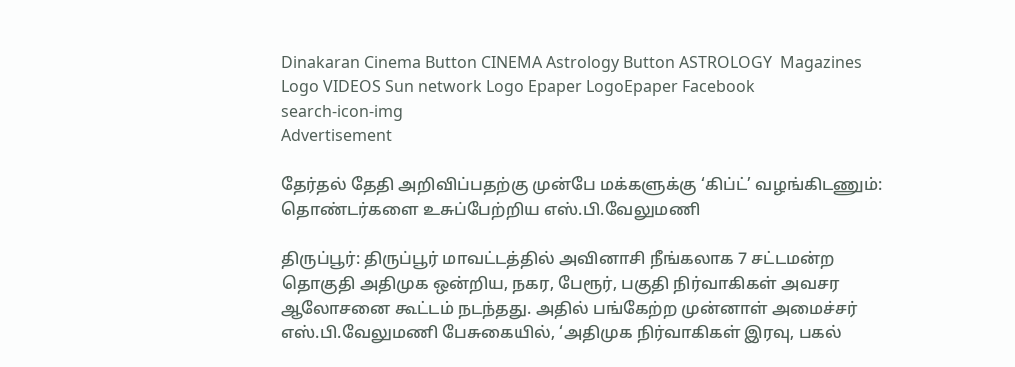Dinakaran Cinema Button CINEMA Astrology Button ASTROLOGY  Magazines Logo VIDEOS Sun network Logo Epaper LogoEpaper Facebook
search-icon-img
Advertisement

தேர்தல் தேதி அறிவிப்பதற்கு முன்பே மக்களுக்கு ‘கிப்ட்’ வழங்கிடணும்: தொண்டர்களை உசுப்பேற்றிய எஸ்.பி.வேலுமணி

திருப்பூர்: திருப்பூர் மாவட்டத்தில் அவினாசி நீங்கலாக 7 சட்டமன்ற தொகுதி அதிமுக ஒன்றிய, நகர, பேரூர், பகுதி நிர்வாகிகள் அவசர ஆலோசனை கூட்டம் நடந்தது. அதில் பங்கேற்ற முன்னாள் அமைச்சர் எஸ்.பி.வேலுமணி பேசுகையில், ‘அதிமுக நிர்வாகிகள் இரவு, பகல்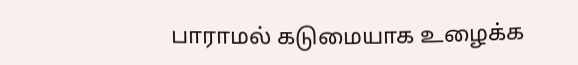பாராமல் கடுமையாக உழைக்க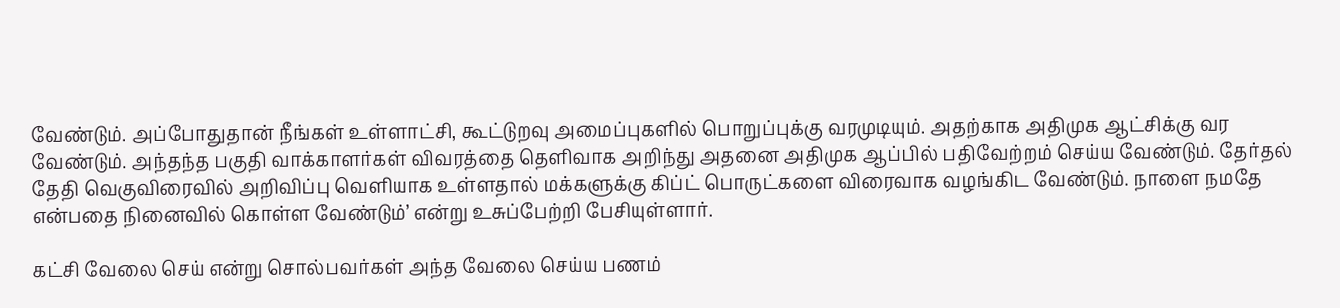வேண்டும். அப்போதுதான் நீங்கள் உள்ளாட்சி, கூட்டுறவு அமைப்புகளில் பொறுப்புக்கு வரமுடியும். அதற்காக அதிமுக ஆட்சிக்கு வர வேண்டும். அந்தந்த பகுதி வாக்காளர்கள் விவரத்தை தெளிவாக அறிந்து அதனை அதிமுக ஆப்பில் பதிவேற்றம் செய்ய வேண்டும். தேர்தல் தேதி வெகுவிரைவில் அறிவிப்பு வெளியாக உள்ளதால் மக்களுக்கு கிப்ட் பொருட்களை விரைவாக வழங்கிட வேண்டும். நாளை நமதே என்பதை நினைவில் கொள்ள வேண்டும்’ என்று உசுப்பேற்றி பேசியுள்ளார்.

கட்சி வேலை செய் என்று சொல்பவர்கள் அந்த வேலை செய்ய பணம்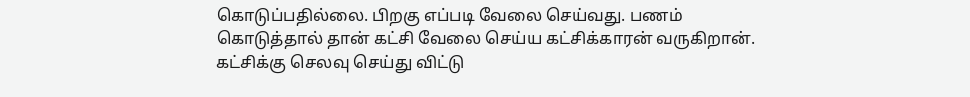கொடுப்பதில்லை. பிறகு எப்படி வேலை செய்வது. பணம் கொடுத்தால் தான் கட்சி வேலை செய்ய கட்சிக்காரன் வருகிறான். கட்சிக்கு செலவு செய்து விட்டு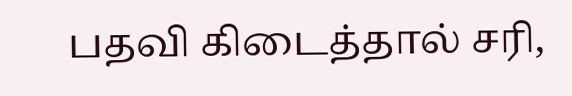பதவி கிடைத்தால் சரி,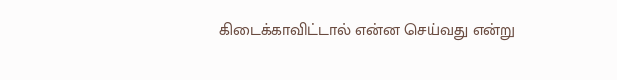கிடைக்காவிட்டால் என்ன செய்வது என்று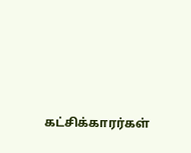கட்சிக்காரர்கள்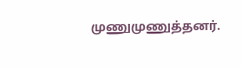முணுமுணுத்தனர்.